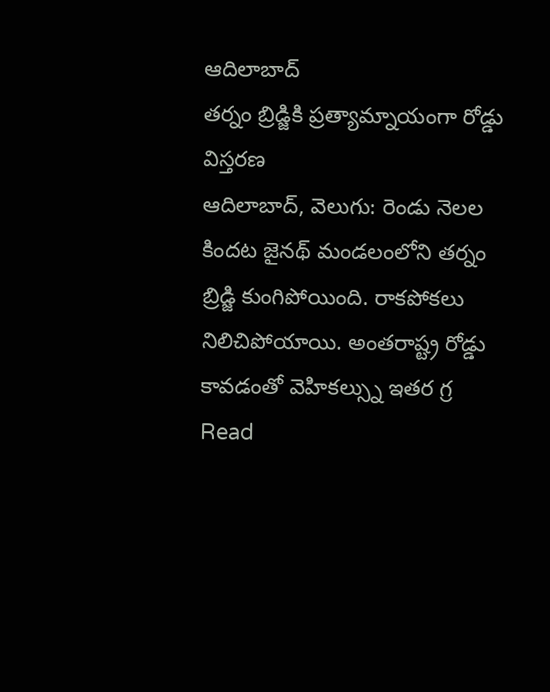ఆదిలాబాద్
తర్నం బ్రిడ్జికి ప్రత్యామ్నాయంగా రోడ్డు విస్తరణ
ఆదిలాబాద్, వెలుగు: రెండు నెలల కిందట జైనథ్ మండలంలోని తర్నం బ్రిడ్జి కుంగిపోయింది. రాకపోకలు నిలిచిపోయాయి. అంతరాష్ట్ర రోడ్డు కావడంతో వెహికల్స్ను ఇతర గ్ర
Read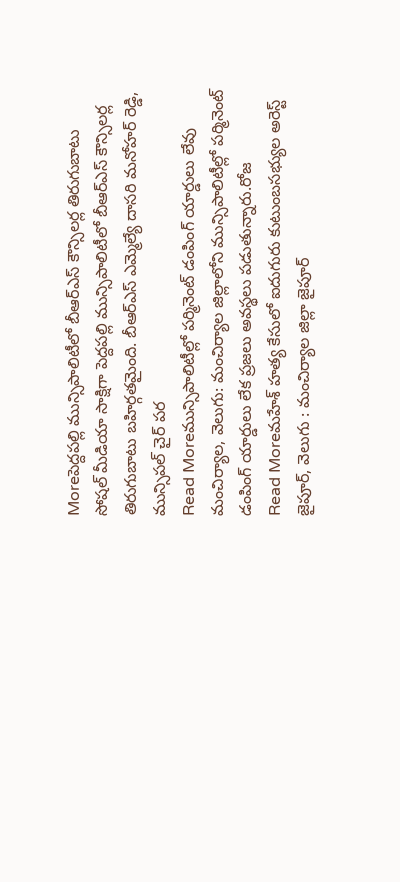Moreపెద్దపల్లి మున్సిపాలిటీలో బీఆర్ఎస్ కౌన్సిలర్ల తిరుగుబాటు
సోషల్ మీడియా సాక్షిగా పెద్దపల్లి మున్సిపాలిటీలో బీఆర్ఎస్ కౌన్సిలర్ల తిరుగుబాటు బహిర్గతమైంది. బీఆర్ఎస్ ఎమ్మెల్యే దాసరి మనోహర్ రెడ్డి, మున్సిపల్ చైర్ పర
Read Moreమున్సిపాలిటీల్లో పర్మినెంట్ డంపింగ్ యార్డులు లేవు
మంచిర్యాల, వెలుగు: మంచిర్యాల జిల్లాలోని మున్సిపాలిటీల్లో పర్మినెంట్ డంపింగ్ యార్డులు లేక ప్రజలు అవస్థలు పడుతున్నారు.రోజ
Read Moreమహేశ్ హత్య కేసులో ఐదుగురు కుటుంబసభ్యుల అరెస్ట్
జైపూర్, వెలుగు : మంచిర్యాల జిల్లా జైపూర్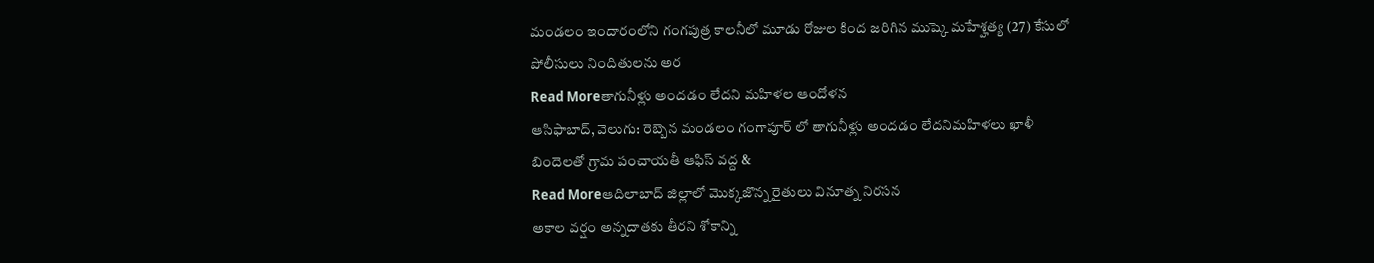మండలం ఇందారంలోని గంగపుత్ర కాలనీలో మూడు రోజుల కింద జరిగిన ముష్కె మహేశ్హత్య (27) కేసులో పోలీసులు నిందితులను అర
Read Moreతాగునీళ్లు అందడం లేదని మహిళల ఆందోళన
ఆసిఫాబాద్, వెలుగు: రెబ్బెన మండలం గంగాపూర్ లో తాగునీళ్లు అందడం లేదనిమహిళలు ఖాళీ బిందెలతో గ్రామ పంచాయతీ ఆఫిస్ వద్ద &
Read Moreఆదిలాబాద్ జిల్లాలో మొక్కజొన్న రైతులు వినూత్న నిరసన
అకాల వర్షం అన్నదాతకు తీరని శోకాన్ని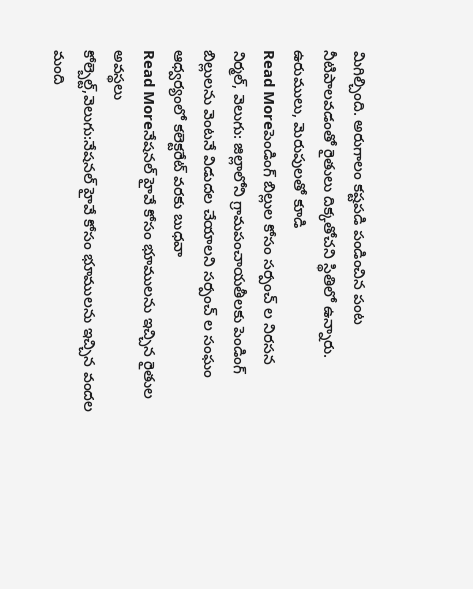మిగిల్చింది. అరుగాలం కష్టపడి పండించిన పంట నీటిపాలవడంతో రైతులు దిక్కతోచని స్థితిలో ఉన్నారు. ఉరుములు, మెరుపులతో కూడి
Read Moreపెండింగ్ బిల్లుల కోసం సర్పంచ్ ల నిరసన
నిర్మల్, వెలుగు: జిల్లాలోని గ్రామపంచాయతీలకు పెండింగ్ బిల్లులను వెంటనే విడుదల చేయాలని సర్పంచ్ ల సంఘం ఆధ్వర్యంలో కలెక్టరేట్ వరకు బుధవా
Read Moreనేషనల్ హైవే కోసం భూములను ఇచ్చిన రైతుల అవస్థలు
కోల్బెల్ట్,వెలుగు:నేషనల్ హైవే కోసం భూములను ఇచ్చిన వందల మంది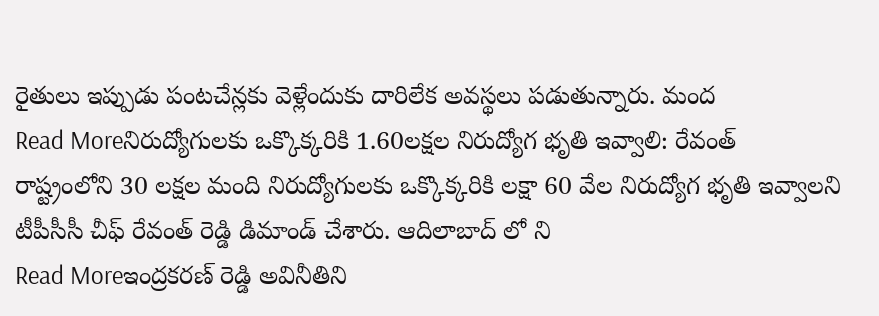రైతులు ఇప్పుడు పంటచేన్లకు వెళ్లేందుకు దారిలేక అవస్థలు పడుతున్నారు. మంద
Read Moreనిరుద్యోగులకు ఒక్కొక్కరికి 1.60లక్షల నిరుద్యోగ భృతి ఇవ్వాలి: రేవంత్
రాష్ట్రంలోని 30 లక్షల మంది నిరుద్యోగులకు ఒక్కొక్కరికి లక్షా 60 వేల నిరుద్యోగ భృతి ఇవ్వాలని టీపీసీసీ చీఫ్ రేవంత్ రెడ్డి డిమాండ్ చేశారు. ఆదిలాబాద్ లో ని
Read Moreఇంద్రకరణ్ రెడ్డి అవినీతిని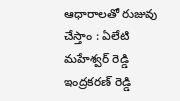ఆధారాలతో రుజువు చేస్తాం : ఏలేటి మహేశ్వర్ రెడ్డి
ఇంద్రకరణ్ రెడ్డి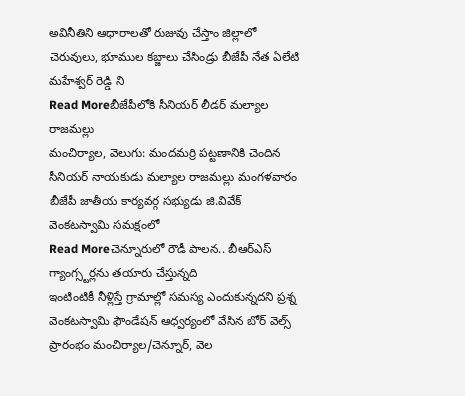అవినీతిని ఆధారాలతో రుజువు చేస్తాం జిల్లాలో చెరువులు, భూముల కబ్జాలు చేసిండ్రు బీజేపీ నేత ఏలేటి మహేశ్వర్ రెడ్డి ని
Read Moreబీజేపీలోకి సీనియర్ లీడర్ మల్యాల రాజమల్లు
మంచిర్యాల, వెలుగు: మందమర్రి పట్టణానికి చెందిన సీనియర్ నాయకుడు మల్యాల రాజమల్లు మంగళవారం బీజేపీ జాతీయ కార్యవర్గ సభ్యుడు జి.వివేక్ వెంకటస్వామి సమక్షంలో
Read Moreచెన్నూరులో రౌడీ పాలన.. బీఆర్ఎస్ గ్యాంగ్స్టర్లను తయారు చేస్తున్నది
ఇంటింటికీ నీళ్లిస్తే గ్రామాల్లో సమస్య ఎందుకున్నదని ప్రశ్న వెంకటస్వామి ఫౌండేషన్ ఆధ్వర్యంలో వేసిన బోర్ వెల్స్ ప్రారంభం మంచిర్యాల/చెన్నూర్, వెల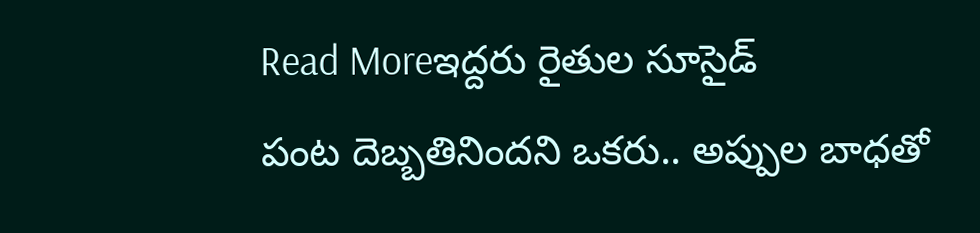Read Moreఇద్దరు రైతుల సూసైడ్
పంట దెబ్బతినిందని ఒకరు.. అప్పుల బాధతో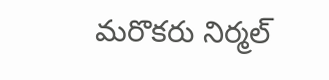మరొకరు నిర్మల్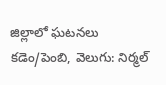జిల్లాలో ఘటనలు కడెం/పెంబి, వెలుగు: నిర్మల్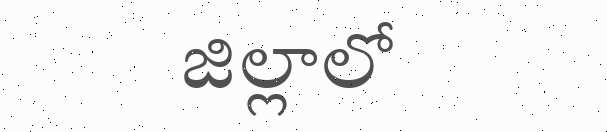జిల్లాలో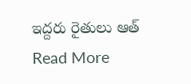ఇద్దరు రైతులు ఆత్
Read More